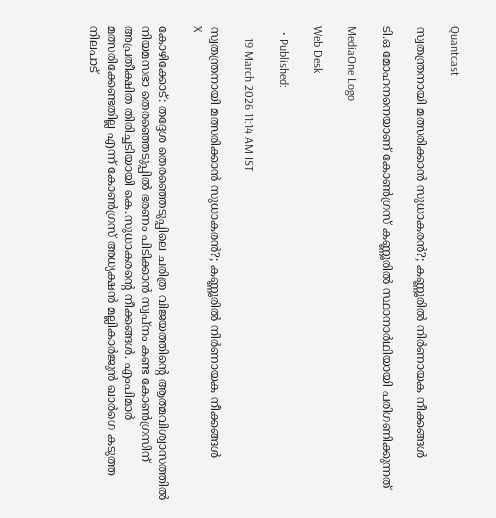Quantcast

സ്വതന്ത്രനായി മത്സരിക്കാൻ സുധാകരൻ?; കണ്ണൂരിൽ നിർണായക നീക്കങ്ങൾ

ടി.ഒ മോഹനനെയാണ് കോൺഗ്രസ് കണ്ണൂരിൽ സ്ഥാനാർഥിയായി പരിഗണിക്കുന്നത്

MediaOne Logo

Web Desk

  • Published:

    19 March 2026 11:14 AM IST

സ്വതന്ത്രനായി മത്സരിക്കാൻ സുധാകരൻ?; കണ്ണൂരിൽ നിർണായക നീക്കങ്ങൾ
X

കോഴിക്കോട്: തദ്ദേശ തെരഞ്ഞെടുപ്പിലെ ചരിത്ര വിജയത്തിന്റെ ആത്മവിശ്വാസത്തിൽ നിയമസഭാ തെരഞ്ഞെടുപ്പിൽ ഭരണം പിടിക്കാൻ സ്വപ്‌നം കണ്ട കോൺഗ്രസിന് അപ്രതീക്ഷിത തിരിച്ചടിയായി കെ.സുധാകരന്റെ നീക്കങ്ങൾ. എംപിമാർ മത്സരിക്കേണ്ടതില്ല എന്ന് കോൺഗ്രസ് അധ്യക്ഷൻ മല്ലികാർജുൻ ഖാർഗെ കടുത്ത നിലപാട്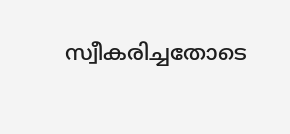സ്വീകരിച്ചതോടെ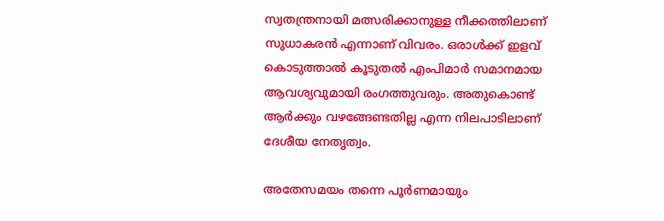സ്വതന്ത്രനായി മത്സരിക്കാനുള്ള നീക്കത്തിലാണ് സുധാകരൻ എന്നാണ് വിവരം. ഒരാൾക്ക് ഇളവ് കൊടുത്താൽ കൂടുതൽ എംപിമാർ സമാനമായ ആവശ്യവുമായി രംഗത്തുവരും. അതുകൊണ്ട് ആർക്കും വഴങ്ങേണ്ടതില്ല എന്ന നിലപാടിലാണ് ദേശീയ നേതൃത്വം.

അതേസമയം തന്നെ പൂർണമായും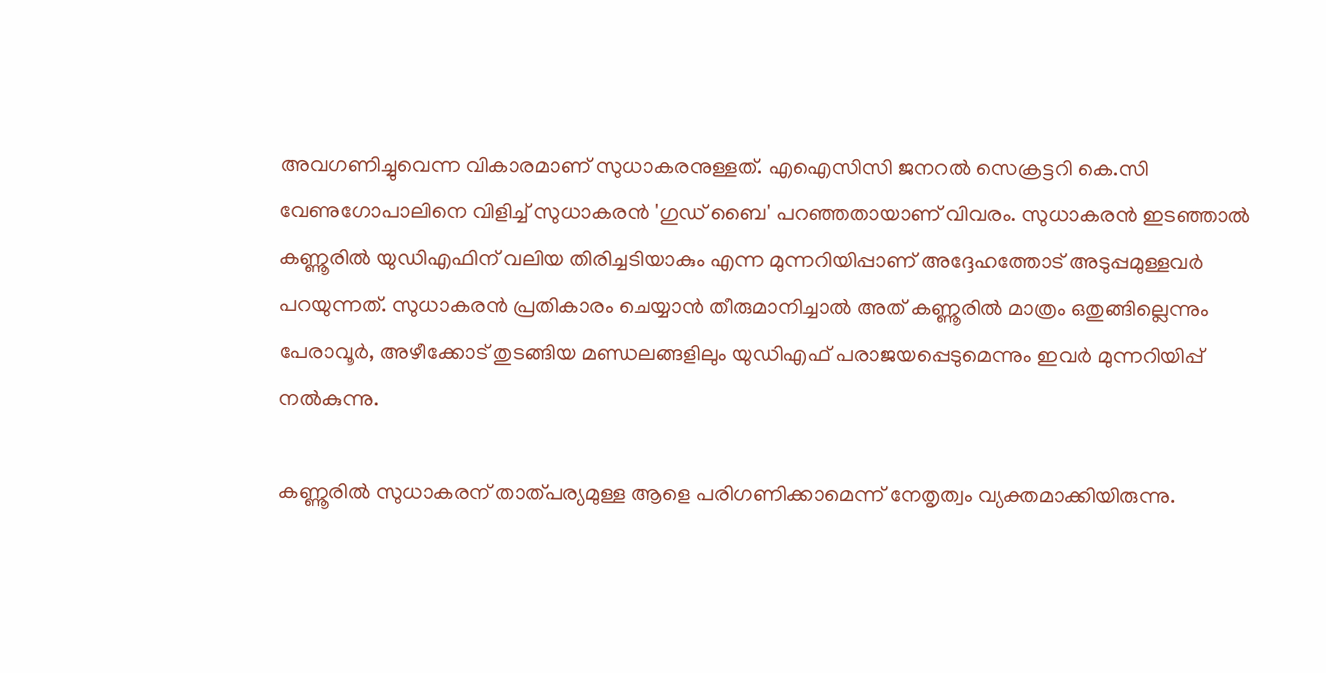അവഗണിച്ചുവെന്ന വികാരമാണ് സുധാകരനുള്ളത്. എഐസിസി ജനറൽ സെക്രട്ടറി കെ.സി വേണുഗോപാലിനെ വിളിച്ച് സുധാകരൻ 'ഗുഡ് ബൈ' പറഞ്ഞതായാണ് വിവരം. സുധാകരൻ ഇടഞ്ഞാൽ കണ്ണൂരിൽ യുഡിഎഫിന് വലിയ തിരിച്ചടിയാകും എന്ന മുന്നറിയിപ്പാണ് അദ്ദേഹത്തോട് അടുപ്പമുള്ളവർ പറയുന്നത്. സുധാകരൻ പ്രതികാരം ചെയ്യാൻ തീരുമാനിച്ചാൽ അത് കണ്ണൂരിൽ മാത്രം ഒതുങ്ങില്ലെന്നും പേരാവൂർ, അഴീക്കോട് തുടങ്ങിയ മണ്ഡലങ്ങളിലും യുഡിഎഫ് പരാജയപ്പെടുമെന്നും ഇവർ മുന്നറിയിപ്പ് നൽകുന്നു.

കണ്ണൂരിൽ സുധാകരന് താത്പര്യമുള്ള ആളെ പരിഗണിക്കാമെന്ന് നേതൃത്വം വ്യക്തമാക്കിയിരുന്നു.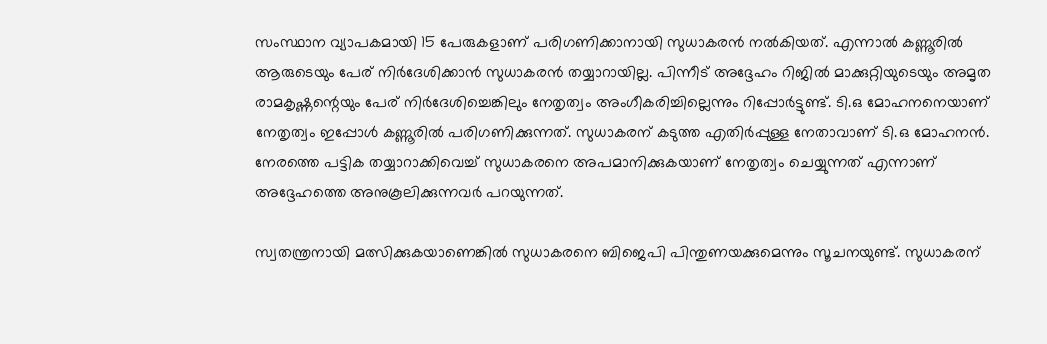സംസ്ഥാന വ്യാപകമായി 15 പേരുകളാണ് പരിഗണിക്കാനായി സുധാകരൻ നൽകിയത്. എന്നാൽ കണ്ണൂരിൽ ആരുടെയും പേര് നിർദേശിക്കാൻ സുധാകരൻ തയ്യാറായില്ല. പിന്നീട് അദ്ദേഹം റിജിൽ മാക്കുറ്റിയുടെയും അമൃത രാമകൃഷ്ണന്റെയും പേര് നിർദേശിച്ചെങ്കിലും നേതൃത്വം അംഗീകരിച്ചില്ലെന്നും റിപ്പോർട്ടുണ്ട്. ടി.ഒ മോഹനനെയാണ് നേതൃത്വം ഇപ്പോൾ കണ്ണൂരിൽ പരിഗണിക്കുന്നത്. സുധാകരന് കടുത്ത എതിർപ്പുള്ള നേതാവാണ് ടി.ഒ മോഹനൻ. നേരത്തെ പട്ടിക തയ്യാറാക്കിവെച്ച് സുധാകരനെ അപമാനിക്കുകയാണ് നേതൃത്വം ചെയ്യുന്നത് എന്നാണ് അദ്ദേഹത്തെ അനുകൂലിക്കുന്നവർ പറയുന്നത്.

സ്വതന്ത്രനായി മത്സിക്കുകയാണെങ്കിൽ സുധാകരനെ ബിജെപി പിന്തുണയക്കുമെന്നും സൂചനയുണ്ട്. സുധാകരന്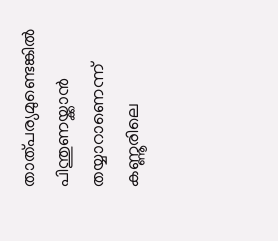താത്പര്യമുണ്ടെങ്കിൽ പിന്തുണയ്ക്കാൻ തയ്യാറാണെന്ന് കണ്ണൂരിലെ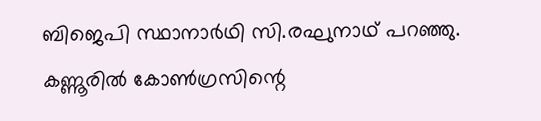ബിജെപി സ്ഥാനാർഥി സി.രഘുനാഥ് പറഞ്ഞു. കണ്ണൂരിൽ കോൺഗ്രസിന്റെ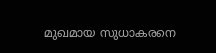മുഖമായ സുധാകരനെ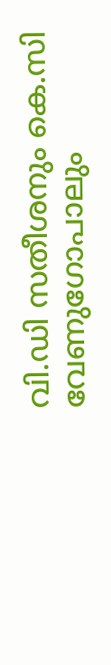വി.ഡി സതീശനും കെ.സി വേണുഗോപാലും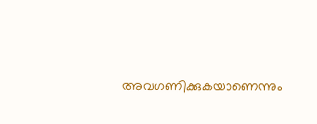അവഗണിക്കുകയാണെന്നും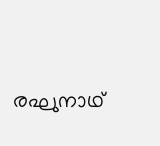രഘുനാഥ്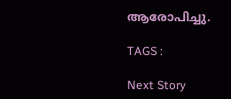ആരോപിച്ചു.

TAGS :

Next Story